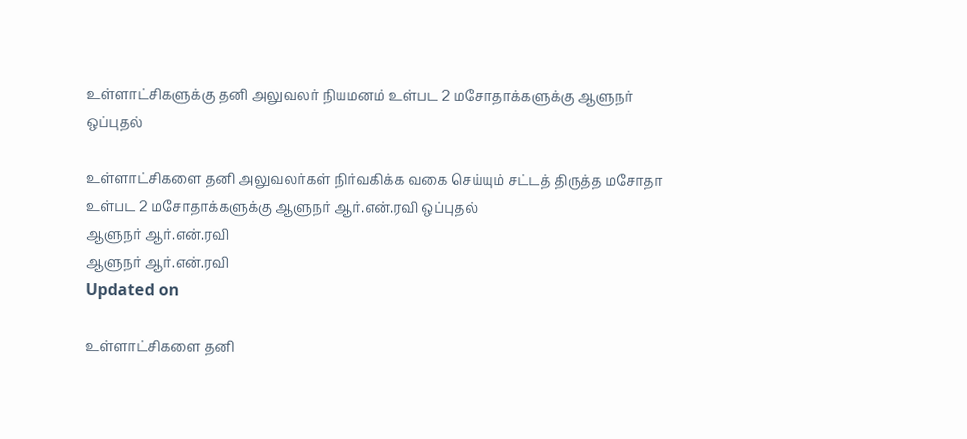உள்ளாட்சிகளுக்கு தனி அலுவலர் நியமனம் உள்பட 2 மசோதாக்களுக்கு ஆளுநர் ஒப்புதல்

உள்ளாட்சிகளை தனி அலுவலர்கள் நிர்வகிக்க வகை செய்யும் சட்டத் திருத்த மசோதா உள்பட 2 மசோதாக்களுக்கு ஆளுநர் ஆர்.என்.ரவி ஒப்புதல்
ஆளுநர் ஆர்.என்.ரவி
ஆளுநர் ஆர்.என்.ரவி
Updated on

உள்ளாட்சிகளை தனி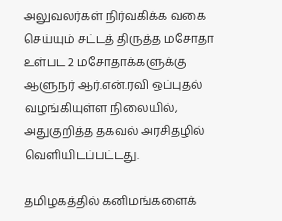அலுவலர்கள் நிர்வகிக்க வகை செய்யும் சட்டத் திருத்த மசோதா உள்பட 2 மசோதாக்களுக்கு ஆளுநர் ஆர்.என்.ரவி ஒப்புதல் வழங்கியுள்ள நிலையில், அதுகுறித்த தகவல் அரசிதழில் வெளியிடப்பட்டது.

தமிழகத்தில் கனிமங்களைக்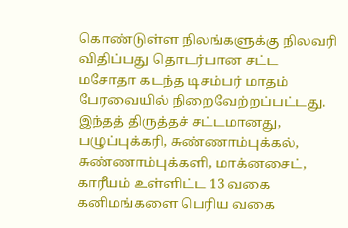கொண்டுள்ள நிலங்களுக்கு நிலவரி விதிப்பது தொடர்பான சட்ட மசோதா கடந்த டிசம்பர் மாதம் பேரவையில் நிறைவேற்றப்பட்டது. இந்தத் திருத்தச் சட்டமானது, பழுப்புக்கரி, சுண்ணாம்புக்கல், சுண்ணாம்புக்களி, மாக்னசைட், காரீயம் உள்ளிட்ட 13 வகை கனிமங்களை பெரிய வகை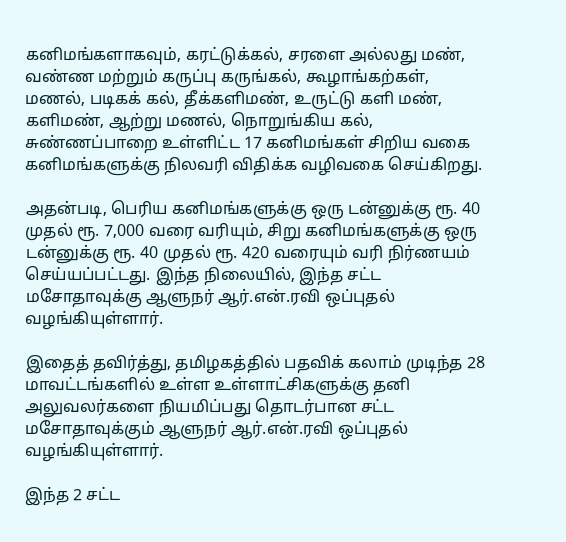கனிமங்களாகவும், கரட்டுக்கல், சரளை அல்லது மண், வண்ண மற்றும் கருப்பு கருங்கல், கூழாங்கற்கள், மணல், படிகக் கல், தீக்களிமண், உருட்டு களி மண், களிமண், ஆற்று மணல், நொறுங்கிய கல், சுண்ணப்பாறை உள்ளிட்ட 17 கனிமங்கள் சிறிய வகை கனிமங்களுக்கு நிலவரி விதிக்க வழிவகை செய்கிறது.

அதன்படி, பெரிய கனிமங்களுக்கு ஒரு டன்னுக்கு ரூ. 40 முதல் ரூ. 7,000 வரை வரியும், சிறு கனிமங்களுக்கு ஒரு டன்னுக்கு ரூ. 40 முதல் ரூ. 420 வரையும் வரி நிர்ணயம் செய்யப்பட்டது. இந்த நிலையில், இந்த சட்ட மசோதாவுக்கு ஆளுநர் ஆர்.என்.ரவி ஒப்புதல் வழங்கியுள்ளார்.

இதைத் தவிர்த்து, தமிழகத்தில் பதவிக் கலாம் முடிந்த 28 மாவட்டங்களில் உள்ள உள்ளாட்சிகளுக்கு தனி அலுவலர்களை நியமிப்பது தொடர்பான சட்ட மசோதாவுக்கும் ஆளுநர் ஆர்.என்.ரவி ஒப்புதல் வழங்கியுள்ளார்.

இந்த 2 சட்ட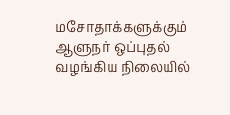மசோதாக்களுக்கும் ஆளுநர் ஒப்புதல் வழங்கிய நிலையில்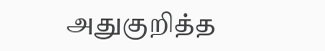அதுகுறித்த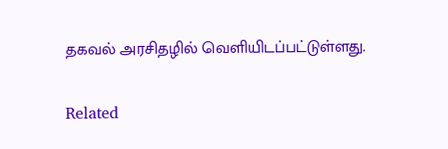தகவல் அரசிதழில் வெளியிடப்பட்டுள்ளது.

Related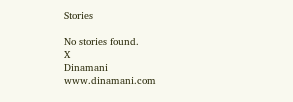Stories

No stories found.
X
Dinamani
www.dinamani.com